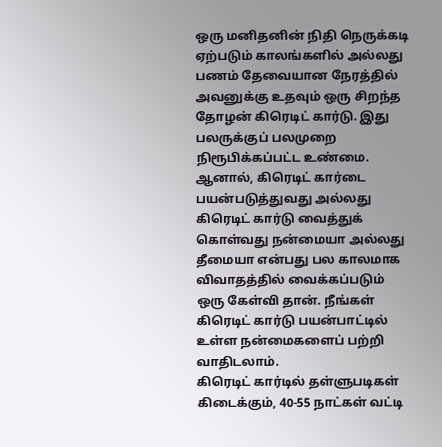ஒரு மனிதனின் நிதி நெருக்கடி ஏற்படும் காலங்களில் அல்லது பணம் தேவையான நேரத்தில் அவனுக்கு உதவும் ஒரு சிறந்த தோழன் கிரெடிட் கார்டு. இது பலருக்குப் பலமுறை நிரூபிக்கப்பட்ட உண்மை. ஆனால், கிரெடிட் கார்டை பயன்படுத்துவது அல்லது கிரெடிட் கார்டு வைத்துக் கொள்வது நன்மையா அல்லது தீமையா என்பது பல காலமாக விவாதத்தில் வைக்கப்படும் ஒரு கேள்வி தான். நீங்கள் கிரெடிட் கார்டு பயன்பாட்டில் உள்ள நன்மைகளைப் பற்றி வாதிடலாம்.
கிரெடிட் கார்டில் தள்ளுபடிகள் கிடைக்கும், 40-55 நாட்கள் வட்டி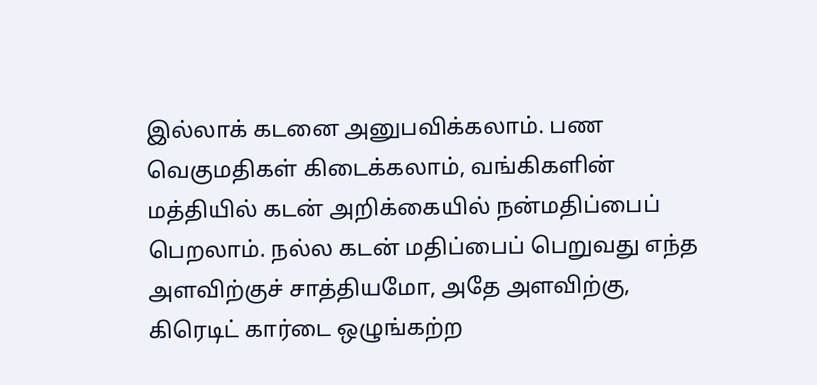இல்லாக் கடனை அனுபவிக்கலாம். பண வெகுமதிகள் கிடைக்கலாம், வங்கிகளின் மத்தியில் கடன் அறிக்கையில் நன்மதிப்பைப் பெறலாம். நல்ல கடன் மதிப்பைப் பெறுவது எந்த அளவிற்குச் சாத்தியமோ, அதே அளவிற்கு, கிரெடிட் கார்டை ஒழுங்கற்ற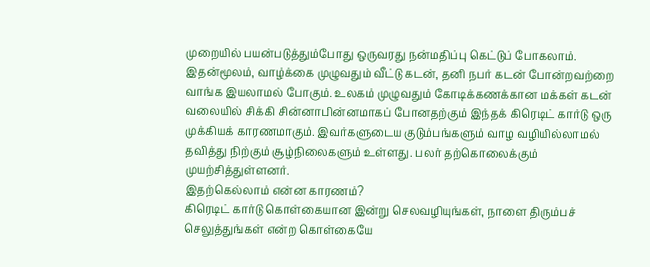முறையில் பயன்படுத்தும்போது ஒருவரது நன்மதிப்பு கெட்டுப் போகலாம். இதன்மூலம், வாழ்க்கை முழுவதும் வீட்டு கடன், தனி நபர் கடன் போன்றவற்றை வாங்க இயலாமல் போகும். உலகம் முழுவதும் கோடிக்கணக்கான மக்கள் கடன் வலையில் சிக்கி சின்னாபின்னமாகப் போனதற்கும் இந்தக் கிரெடிட் கார்டு ஒரு முக்கியக் காரணமாகும். இவர்களுடைய குடும்பங்களும் வாழ வழியில்லாமல் தவித்து நிற்கும் சூழ்நிலைகளும் உள்ளது. பலர் தற்கொலைக்கும் முயற்சித்துள்ளனர்.
இதற்கெல்லாம் என்ன காரணம்?
கிரெடிட் கார்டு கொள்கையான இன்று செலவழியுங்கள், நாளை திரும்பச் செலுத்துங்கள் என்ற கொள்கையே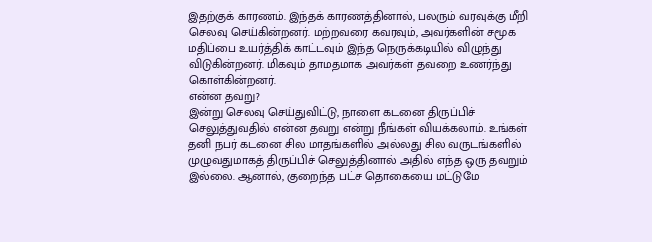இதற்குக் காரணம். இந்தக் காரணத்தினால், பலரும் வரவுக்கு மீறி செலவு செய்கின்றனர். மற்றவரை கவரவும், அவர்களின் சமூக மதிப்பை உயர்த்திக் காட்டவும் இந்த நெருக்கடியில் விழுந்து விடுகின்றனர். மிகவும் தாமதமாக அவர்கள் தவறை உணர்ந்து கொள்கின்றனர்.
என்ன தவறு?
இன்று செலவு செய்துவிட்டு, நாளை கடனை திருப்பிச் செலுத்துவதில் என்ன தவறு என்று நீங்கள் வியக்கலாம். உங்கள் தனி நபர் கடனை சில மாதங்களில் அல்லது சில வருடங்களில் முழுவதுமாகத் திருப்பிச் செலுத்தினால் அதில் எந்த ஒரு தவறும் இல்லை. ஆனால், குறைந்த பட்ச தொகையை மட்டுமே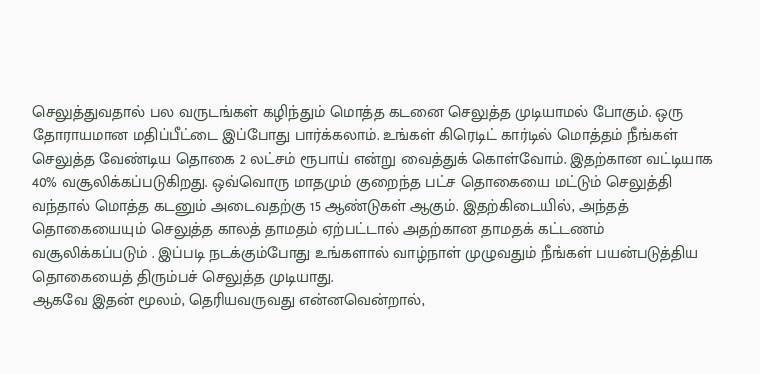செலுத்துவதால் பல வருடங்கள் கழிந்தும் மொத்த கடனை செலுத்த முடியாமல் போகும். ஒரு தோராயமான மதிப்பீட்டை இப்போது பார்க்கலாம். உங்கள் கிரெடிட் கார்டில் மொத்தம் நீங்கள் செலுத்த வேண்டிய தொகை 2 லட்சம் ரூபாய் என்று வைத்துக் கொள்வோம். இதற்கான வட்டியாக 40% வசூலிக்கப்படுகிறது. ஒவ்வொரு மாதமும் குறைந்த பட்ச தொகையை மட்டும் செலுத்தி வந்தால் மொத்த கடனும் அடைவதற்கு 15 ஆண்டுகள் ஆகும். இதற்கிடையில், அந்தத் தொகையையும் செலுத்த காலத் தாமதம் ஏற்பட்டால் அதற்கான தாமதக் கட்டணம் வசூலிக்கப்படும் . இப்படி நடக்கும்போது உங்களால் வாழ்நாள் முழுவதும் நீங்கள் பயன்படுத்திய தொகையைத் திரும்பச் செலுத்த முடியாது.
ஆகவே இதன் மூலம், தெரியவருவது என்னவென்றால்,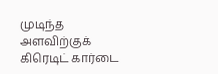முடிந்த அளவிற்குக் கிரெடிட் கார்டை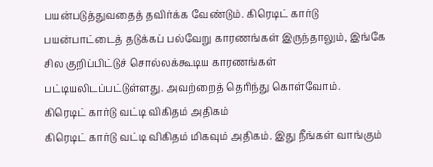பயன்படுத்துவதைத் தவிர்க்க வேண்டும். கிரெடிட் கார்டு பயன்பாட்டைத் தடுக்கப் பல்வேறு காரணங்கள் இருந்தாலும், இங்கே சில குறிப்பிட்டுச் சொல்லக்கூடிய காரணங்கள் பட்டியலிடப்பட்டுள்ளது. அவற்றைத் தெரிந்து கொள்வோம்.
கிரெடிட் கார்டு வட்டி விகிதம் அதிகம்
கிரெடிட் கார்டு வட்டி விகிதம் மிகவும் அதிகம். இது நீங்கள் வாங்கும்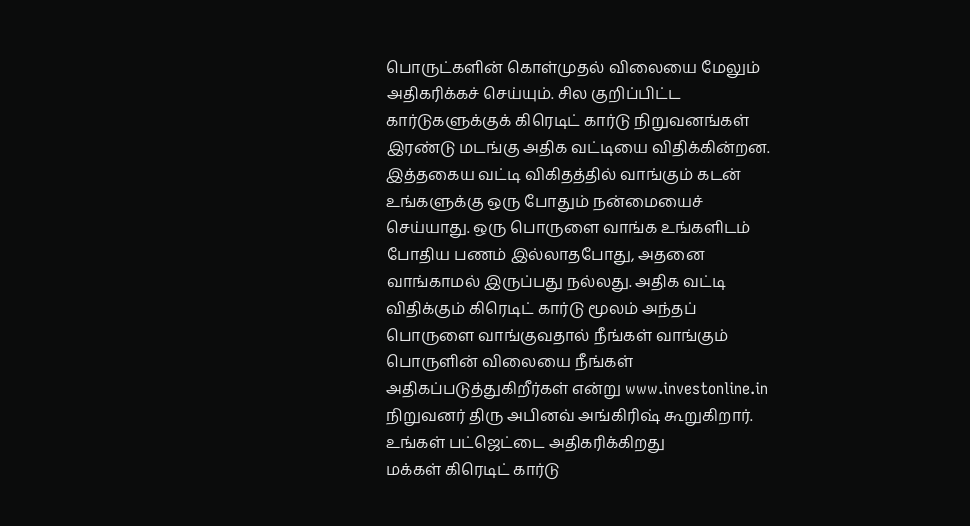பொருட்களின் கொள்முதல் விலையை மேலும் அதிகரிக்கச் செய்யும். சில குறிப்பிட்ட கார்டுகளுக்குக் கிரெடிட் கார்டு நிறுவனங்கள் இரண்டு மடங்கு அதிக வட்டியை விதிக்கின்றன. இத்தகைய வட்டி விகிதத்தில் வாங்கும் கடன் உங்களுக்கு ஒரு போதும் நன்மையைச் செய்யாது. ஒரு பொருளை வாங்க உங்களிடம் போதிய பணம் இல்லாதபோது, அதனை வாங்காமல் இருப்பது நல்லது. அதிக வட்டி விதிக்கும் கிரெடிட் கார்டு மூலம் அந்தப் பொருளை வாங்குவதால் நீங்கள் வாங்கும் பொருளின் விலையை நீங்கள் அதிகப்படுத்துகிறீர்கள் என்று www.investonline.in நிறுவனர் திரு அபினவ் அங்கிரிஷ் கூறுகிறார்.
உங்கள் பட்ஜெட்டை அதிகரிக்கிறது
மக்கள் கிரெடிட் கார்டு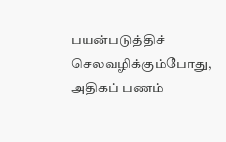பயன்படுத்திச் செலவழிக்கும்போது, அதிகப் பணம்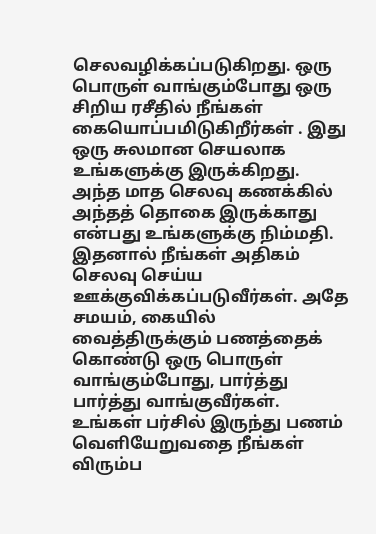செலவழிக்கப்படுகிறது. ஒரு பொருள் வாங்கும்போது ஒரு சிறிய ரசீதில் நீங்கள் கையொப்பமிடுகிறீர்கள் . இது ஒரு சுலமான செயலாக உங்களுக்கு இருக்கிறது. அந்த மாத செலவு கணக்கில் அந்தத் தொகை இருக்காது என்பது உங்களுக்கு நிம்மதி. இதனால் நீங்கள் அதிகம் செலவு செய்ய ஊக்குவிக்கப்படுவீர்கள். அதே சமயம், கையில் வைத்திருக்கும் பணத்தைக் கொண்டு ஒரு பொருள் வாங்கும்போது, பார்த்து பார்த்து வாங்குவீர்கள். உங்கள் பர்சில் இருந்து பணம் வெளியேறுவதை நீங்கள் விரும்ப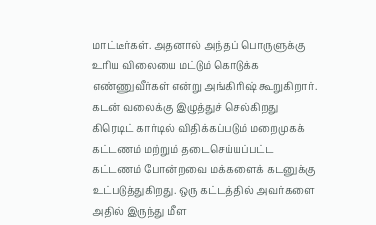மாட்டீர்கள். அதனால் அந்தப் பொருளுக்கு உரிய விலையை மட்டும் கொடுக்க எண்ணுவீர்கள் என்று அங்கிரிஷ் கூறுகிறார்.
கடன் வலைக்கு இழுத்துச் செல்கிறது
கிரெடிட் கார்டில் விதிக்கப்படும் மறைமுகக் கட்டணம் மற்றும் தடைசெய்யப்பட்ட கட்டணம் போன்றவை மக்களைக் கடனுக்கு உட்படுத்துகிறது. ஒரு கட்டத்தில் அவர்களை அதில் இருந்து மீள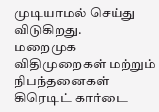முடியாமல் செய்து விடுகிறது.
மறைமுக விதிமுறைகள் மற்றும் நிபந்தனைகள்
கிரெடிட் கார்டை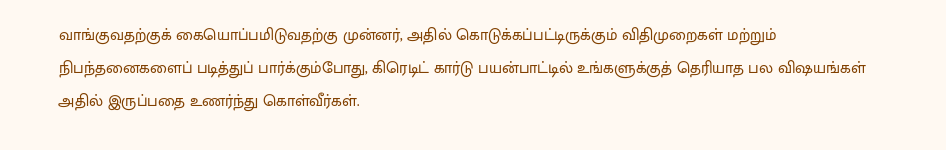வாங்குவதற்குக் கையொப்பமிடுவதற்கு முன்னர், அதில் கொடுக்கப்பட்டிருக்கும் விதிமுறைகள் மற்றும் நிபந்தனைகளைப் படித்துப் பார்க்கும்போது, கிரெடிட் கார்டு பயன்பாட்டில் உங்களுக்குத் தெரியாத பல விஷயங்கள் அதில் இருப்பதை உணர்ந்து கொள்வீர்கள்.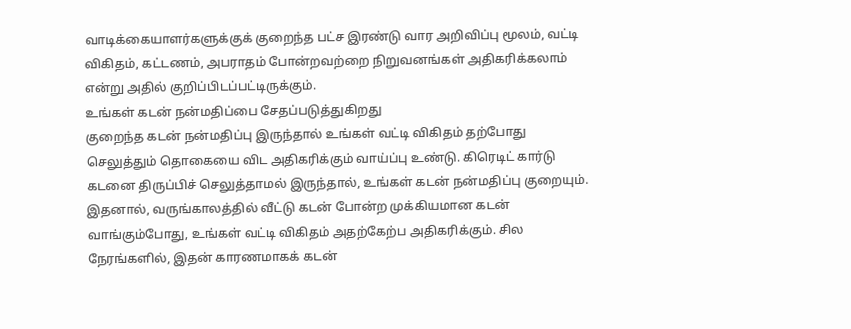வாடிக்கையாளர்களுக்குக் குறைந்த பட்ச இரண்டு வார அறிவிப்பு மூலம், வட்டி விகிதம், கட்டணம், அபராதம் போன்றவற்றை நிறுவனங்கள் அதிகரிக்கலாம் என்று அதில் குறிப்பிடப்பட்டிருக்கும்.
உங்கள் கடன் நன்மதிப்பை சேதப்படுத்துகிறது
குறைந்த கடன் நன்மதிப்பு இருந்தால் உங்கள் வட்டி விகிதம் தற்போது செலுத்தும் தொகையை விட அதிகரிக்கும் வாய்ப்பு உண்டு. கிரெடிட் கார்டு கடனை திருப்பிச் செலுத்தாமல் இருந்தால், உங்கள் கடன் நன்மதிப்பு குறையும். இதனால், வருங்காலத்தில் வீட்டு கடன் போன்ற முக்கியமான கடன் வாங்கும்போது, உங்கள் வட்டி விகிதம் அதற்கேற்ப அதிகரிக்கும். சில நேரங்களில், இதன் காரணமாகக் கடன்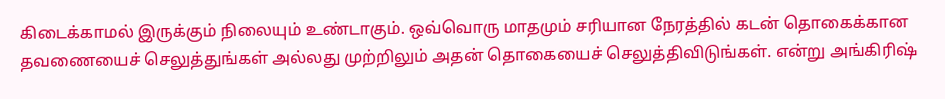கிடைக்காமல் இருக்கும் நிலையும் உண்டாகும். ஒவ்வொரு மாதமும் சரியான நேரத்தில் கடன் தொகைக்கான தவணையைச் செலுத்துங்கள் அல்லது முற்றிலும் அதன் தொகையைச் செலுத்திவிடுங்கள். என்று அங்கிரிஷ்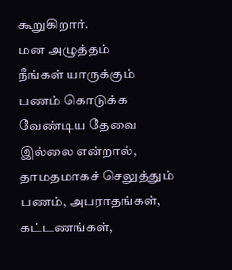கூறுகிறார்.
மன அழுத்தம்
நீங்கள் யாருக்கும் பணம் கொடுக்க வேண்டிய தேவை இல்லை என்றால், தாமதமாகச் செலுத்தும் பணம், அபராதங்கள், கட்டணங்கள்,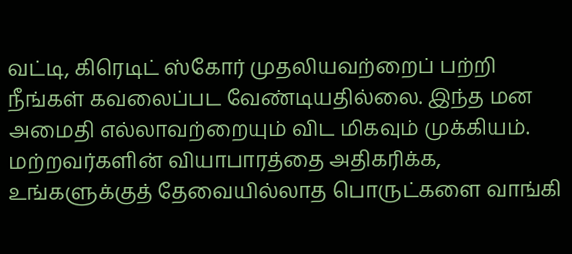வட்டி, கிரெடிட் ஸ்கோர் முதலியவற்றைப் பற்றி நீங்கள் கவலைப்பட வேண்டியதில்லை. இந்த மன அமைதி எல்லாவற்றையும் விட மிகவும் முக்கியம். மற்றவர்களின் வியாபாரத்தை அதிகரிக்க, உங்களுக்குத் தேவையில்லாத பொருட்களை வாங்கி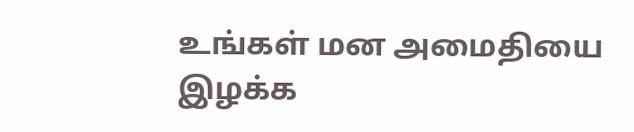உங்கள் மன அமைதியை இழக்க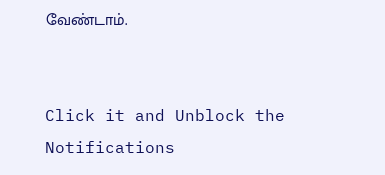வேண்டாம்.


Click it and Unblock the Notifications